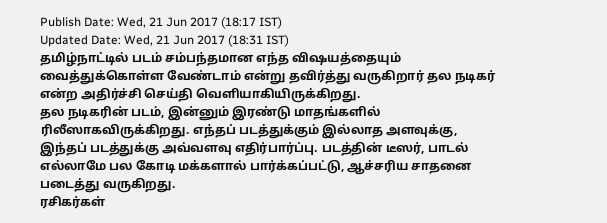Publish Date: Wed, 21 Jun 2017 (18:17 IST)
Updated Date: Wed, 21 Jun 2017 (18:31 IST)
தமிழ்நாட்டில் படம் சம்பந்தமான எந்த விஷயத்தையும் வைத்துக்கொள்ள வேண்டாம் என்று தவிர்த்து வருகிறார் தல நடிகர் என்ற அதிர்ச்சி செய்தி வெளியாகியிருக்கிறது.
தல நடிகரின் படம், இன்னும் இரண்டு மாதங்களில் ரிலீஸாகவிருக்கிறது. எந்தப் படத்துக்கும் இல்லாத அளவுக்கு, இந்தப் படத்துக்கு அவ்வளவு எதிர்பார்ப்பு. படத்தின் டீஸர், பாடல் எல்லாமே பல கோடி மக்களால் பார்க்கப்பட்டு, ஆச்சரிய சாதனை படைத்து வருகிறது.
ரசிகர்கள்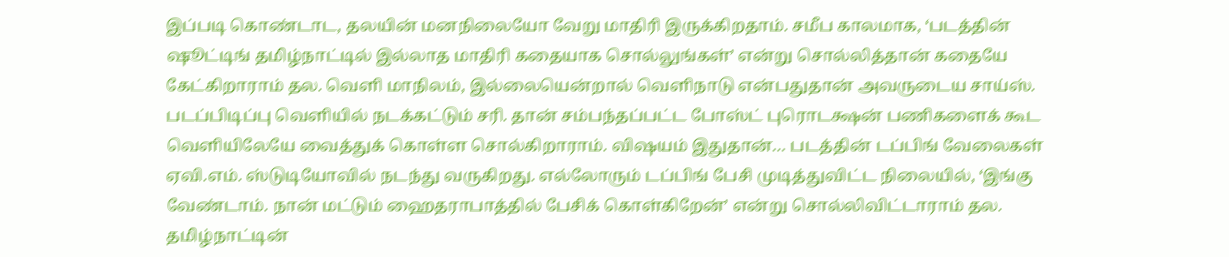இப்படி கொண்டாட, தலயின் மனநிலையோ வேறு மாதிரி இருக்கிறதாம். சமீப காலமாக, ‘படத்தின் ஷூட்டிங் தமிழ்நாட்டில் இல்லாத மாதிரி கதையாக சொல்லுங்கள்’ என்று சொல்லித்தான் கதையே கேட்கிறாராம் தல. வெளி மாநிலம், இல்லையென்றால் வெளிநாடு என்பதுதான் அவருடைய சாய்ஸ்.
படப்பிடிப்பு வெளியில் நடக்கட்டும் சரி. தான் சம்பந்தப்பட்ட போஸ்ட் புரொடக்ஷன் பணிகளைக் கூட வெளியிலேயே வைத்துக் கொள்ள சொல்கிறாராம். விஷயம் இதுதான்… படத்தின் டப்பிங் வேலைகள் ஏவி.எம். ஸ்டுடியோவில் நடந்து வருகிறது. எல்லோரும் டப்பிங் பேசி முடித்துவிட்ட நிலையில், ‘இங்கு வேண்டாம். நான் மட்டும் ஹைதராபாத்தில் பேசிக் கொள்கிறேன்’ என்று சொல்லிவிட்டாராம் தல. தமிழ்நாட்டின்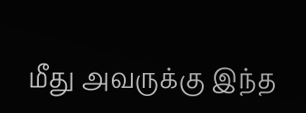மீது அவருக்கு இந்த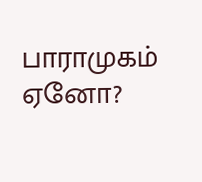பாராமுகம் ஏனோ?